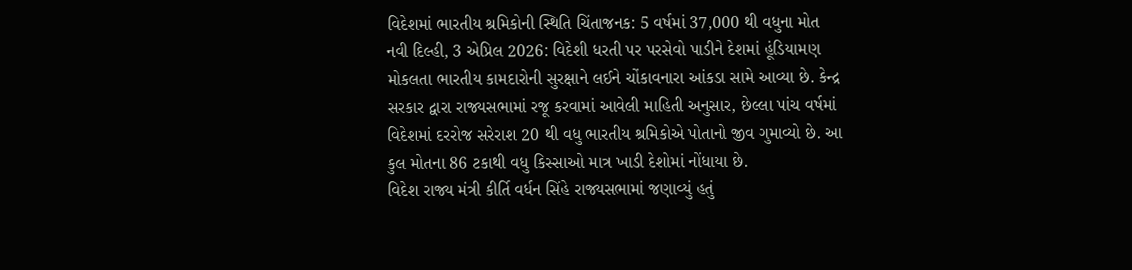વિદેશમાં ભારતીય શ્રમિકોની સ્થિતિ ચિંતાજનક: 5 વર્ષમાં 37,000 થી વધુના મોત
નવી દિલ્હી, 3 એપ્રિલ 2026: વિદેશી ધરતી પર પરસેવો પાડીને દેશમાં હૂંડિયામણ મોકલતા ભારતીય કામદારોની સુરક્ષાને લઈને ચોંકાવનારા આંકડા સામે આવ્યા છે. કેન્દ્ર સરકાર દ્વારા રાજ્યસભામાં રજૂ કરવામાં આવેલી માહિતી અનુસાર, છેલ્લા પાંચ વર્ષમાં વિદેશમાં દરરોજ સરેરાશ 20 થી વધુ ભારતીય શ્રમિકોએ પોતાનો જીવ ગુમાવ્યો છે. આ કુલ મોતના 86 ટકાથી વધુ કિસ્સાઓ માત્ર ખાડી દેશોમાં નોંધાયા છે.
વિદેશ રાજ્ય મંત્રી કીર્તિ વર્ધન સિંહે રાજ્યસભામાં જણાવ્યું હતું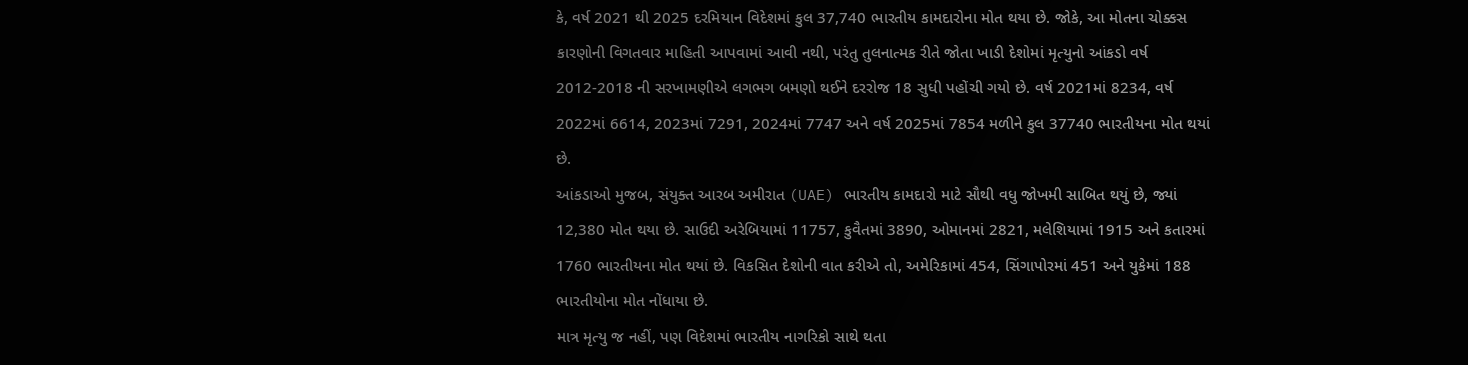કે, વર્ષ 2021 થી 2025 દરમિયાન વિદેશમાં કુલ 37,740 ભારતીય કામદારોના મોત થયા છે. જોકે, આ મોતના ચોક્કસ કારણોની વિગતવાર માહિતી આપવામાં આવી નથી, પરંતુ તુલનાત્મક રીતે જોતા ખાડી દેશોમાં મૃત્યુનો આંકડો વર્ષ 2012-2018 ની સરખામણીએ લગભગ બમણો થઈને દરરોજ 18 સુધી પહોંચી ગયો છે. વર્ષ 2021માં 8234, વર્ષ 2022માં 6614, 2023માં 7291, 2024માં 7747 અને વર્ષ 2025માં 7854 મળીને કુલ 37740 ભારતીયના મોત થયાં છે.
આંકડાઓ મુજબ, સંયુક્ત આરબ અમીરાત (UAE) ભારતીય કામદારો માટે સૌથી વધુ જોખમી સાબિત થયું છે, જ્યાં 12,380 મોત થયા છે. સાઉદી અરેબિયામાં 11757, કુવૈતમાં 3890, ઓમાનમાં 2821, મલેશિયામાં 1915 અને કતારમાં 1760 ભારતીયના મોત થયાં છે. વિકસિત દેશોની વાત કરીએ તો, અમેરિકામાં 454, સિંગાપોરમાં 451 અને યુકેમાં 188 ભારતીયોના મોત નોંધાયા છે.
માત્ર મૃત્યુ જ નહીં, પણ વિદેશમાં ભારતીય નાગરિકો સાથે થતા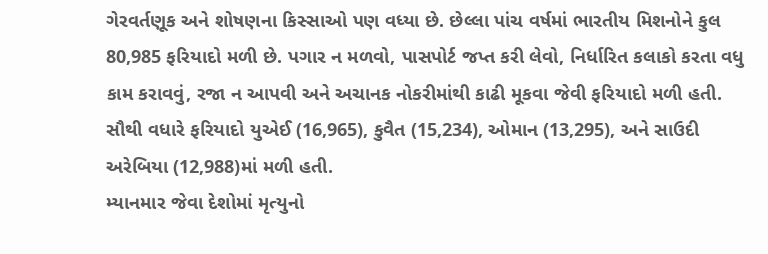ગેરવર્તણૂક અને શોષણના કિસ્સાઓ પણ વધ્યા છે. છેલ્લા પાંચ વર્ષમાં ભારતીય મિશનોને કુલ 80,985 ફરિયાદો મળી છે. પગાર ન મળવો, પાસપોર્ટ જપ્ત કરી લેવો, નિર્ધારિત કલાકો કરતા વધુ કામ કરાવવું, રજા ન આપવી અને અચાનક નોકરીમાંથી કાઢી મૂકવા જેવી ફરિયાદો મળી હતી. સૌથી વધારે ફરિયાદો યુએઈ (16,965), કુવૈત (15,234), ઓમાન (13,295), અને સાઉદી અરેબિયા (12,988)માં મળી હતી.
મ્યાનમાર જેવા દેશોમાં મૃત્યુનો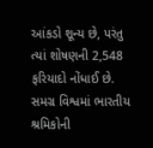આંકડો શૂન્ય છે, પરંતુ ત્યાં શોષણની 2,548 ફરિયાદો નોંધાઈ છે. સમગ્ર વિશ્વમાં ભારતીય શ્રમિકોની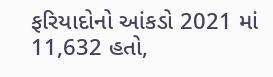ફરિયાદોનો આંકડો 2021 માં 11,632 હતો,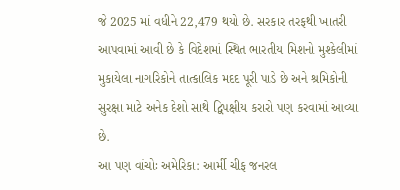જે 2025 માં વધીને 22,479 થયો છે. સરકાર તરફથી ખાતરી આપવામાં આવી છે કે વિદેશમાં સ્થિત ભારતીય મિશનો મુશ્કેલીમાં મુકાયેલા નાગરિકોને તાત્કાલિક મદદ પૂરી પાડે છે અને શ્રમિકોની સુરક્ષા માટે અનેક દેશો સાથે દ્વિપક્ષીય કરારો પણ કરવામાં આવ્યા છે.
આ પણ વાંચોઃ અમેરિકા: આર્મી ચીફ જનરલ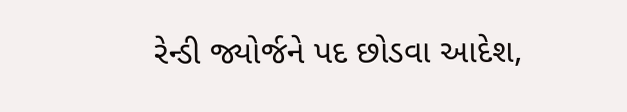રેન્ડી જ્યોર્જને પદ છોડવા આદેશ,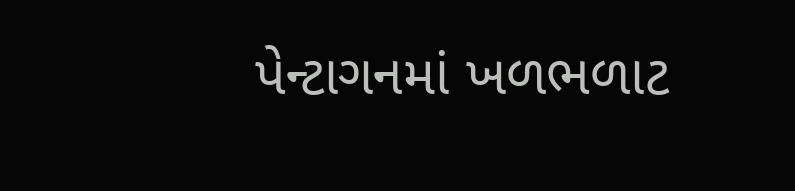પેન્ટાગનમાં ખળભળાટ